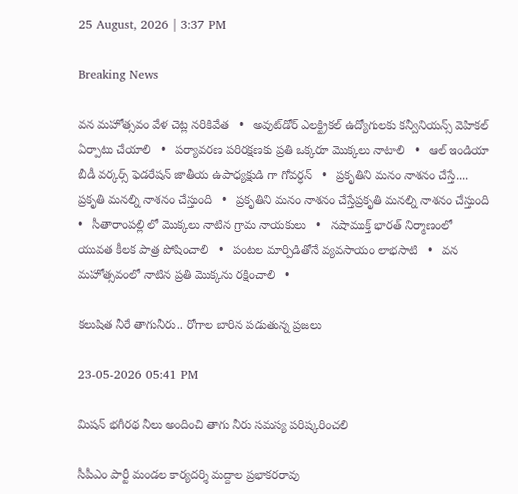25 August, 2026 | 3:37 PM

Breaking News

వన మహోత్సవం వేళ చెట్ల నరికివేత   •   అవుట్‌డోర్ ఎలక్ట్రికల్ ఉద్యోగులకు కన్వీనియన్స్ వెహికల్ ఏర్పాటు చేయాలి   •   పర్యావరణ పరిరక్షణకు ప్రతి ఒక్కరూ మొక్కలు నాటాలి   •   ఆల్ ఇండియా బీడీ వర్కర్స్ ఫెడరేషన్ జాతీయ ఉపాధ్యక్షుడి గా గోవర్ధన్   •   ప్రకృతిని మనం నాశనం చేస్తే.... ప్రకృతి మనల్ని నాశనం చేస్తుంది   •   ప్రకృతిని మనం నాశనం చేస్తేప్రకృతి మనల్ని నాశనం చేస్తుంది   •   సీతారాంపల్లి లో మొక్కలు నాటిన గ్రామ నాయకులు   •   నషాముక్త్‌ భారత్‌ నిర్మాణంలో యువత కీలక పాత్ర పోషించాలి   •   పంటల మార్పిడితోనే వ్యవసాయం లాభసాటి   •   వన మహోత్సవంలో నాటిన ప్రతి మొక్కను రక్షించాలి   •

కలుషిత నీరే తాగునీరు.. రోగాల బారిన పడుతున్న ప్రజలు

23-05-2026 05:41 PM

మిషన్ భగీరథ నీలు అందించి తాగు నీరు సమస్య పరిష్కరించలి

సీపీఎం పార్టీ మండల కార్యదర్శి మద్దాల ప్రభాకరరావు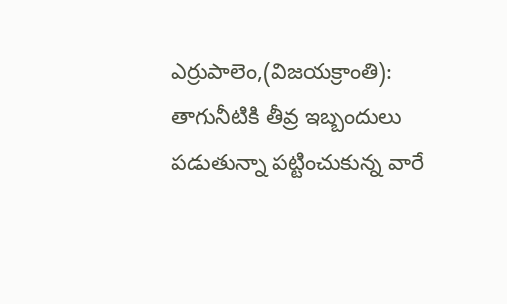ఎర్రుపాలెం,(విజయక్రాంతి): తాగునీటికి తీవ్ర ఇబ్బందులు పడుతున్నా పట్టించుకున్న వారే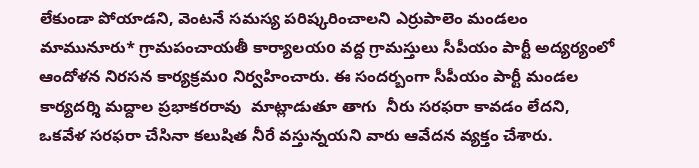లేకుండా పోయాడని, వెంటనే సమస్య పరిష్కరించాలని ఎర్రుపాలెం మండలం మామునూరు* గ్రామపంచాయతీ కార్యాలయo వద్ద గ్రామస్తులు సీపీయం పార్టీ అద్యర్యంలో ఆందోళన నిరసన కార్యక్రమo నిర్వహించారు. ఈ సందర్బంగా సీపీయం పార్టీ మండల కార్యదర్శి మద్దాల ప్రభాకరరావు  మాట్లాడుతూ తాగు  నీరు సరఫరా కావడం లేదని, ఒకవేళ సరఫరా చేసినా కలుషిత నీరే వస్తున్నయని వారు ఆవేదన వ్యక్తం చేశారు.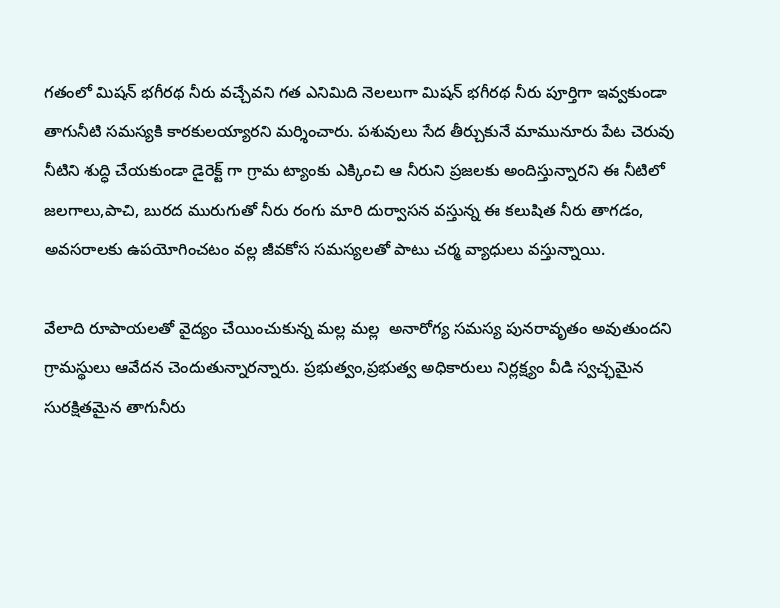గతంలో మిషన్ భగీరథ నీరు వచ్చేవని గత ఎనిమిది నెలలుగా మిషన్ భగీరథ నీరు పూర్తిగా ఇవ్వకుండా తాగునీటి సమస్యకి కారకులయ్యారని మర్శించారు. పశువులు సేద తీర్చుకునే మామునూరు పేట చెరువు నీటిని శుద్ధి చేయకుండా డైరెక్ట్ గా గ్రామ ట్యాంకు ఎక్కించి ఆ నీరుని ప్రజలకు అందిస్తున్నారని ఈ నీటిలో జలగాలు,పాచి, బురద మురుగుతో నీరు రంగు మారి దుర్వాసన వస్తున్న ఈ కలుషిత నీరు తాగడం, అవసరాలకు ఉపయోగించటం వల్ల జీవకోస సమస్యలతో పాటు చర్మ వ్యాధులు వస్తున్నాయి.

వేలాది రూపాయలతో వైద్యం చేయించుకున్న మల్ల మల్ల  అనారోగ్య సమస్య పునరావృతం అవుతుందని గ్రామస్థులు ఆవేదన చెందుతున్నారన్నారు. ప్రభుత్వం,ప్రభుత్వ అధికారులు నిర్లక్ష్యం వీడి స్వచ్ఛమైన సురక్షితమైన తాగునీరు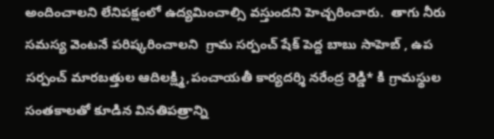అందించాలని లేనిపక్షంలో ఉద్యమించాల్సి వస్తుందని హెచ్చరించారు.  తాగు నీరు సమస్య వెంటనే పరిష్కరించాలని  గ్రామ సర్పంచ్ షేక్ పెద్ద బాబు సాహెబ్ , ఉప సర్పంచ్ మారబత్తుల ఆదిలక్ష్మి,పంచాయతీ కార్యదర్శి నరేంద్ర రెడ్డి* కి గ్రామస్థుల సంతకాలతో కూడిన వినతిపత్రాన్ని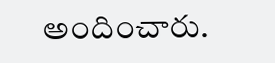అందించారు.